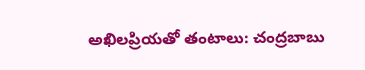అఖిలప్రియతో తంటాలు: చంద్రబాబు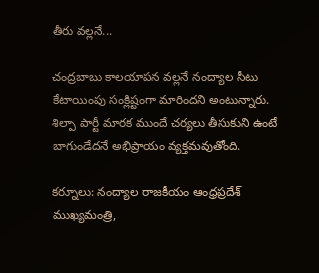తీరు వల్లనే...

చంద్రబాబు కాలయాపన వల్లనే నంద్యాల సీటు కేటాయింపు సంక్లిష్టంగా మారిందని అంటున్నారు. శిల్పా పార్టీ మారక ముందే చర్యలు తీసుకుని ఉంటే బాగుండేదనే అభిప్రాయం వ్యక్తమవుతోంది.

కర్నూలు: నంద్యాల రాజకీయం ఆంధ్రప్రదేశ్ ముఖ్యమంత్రి,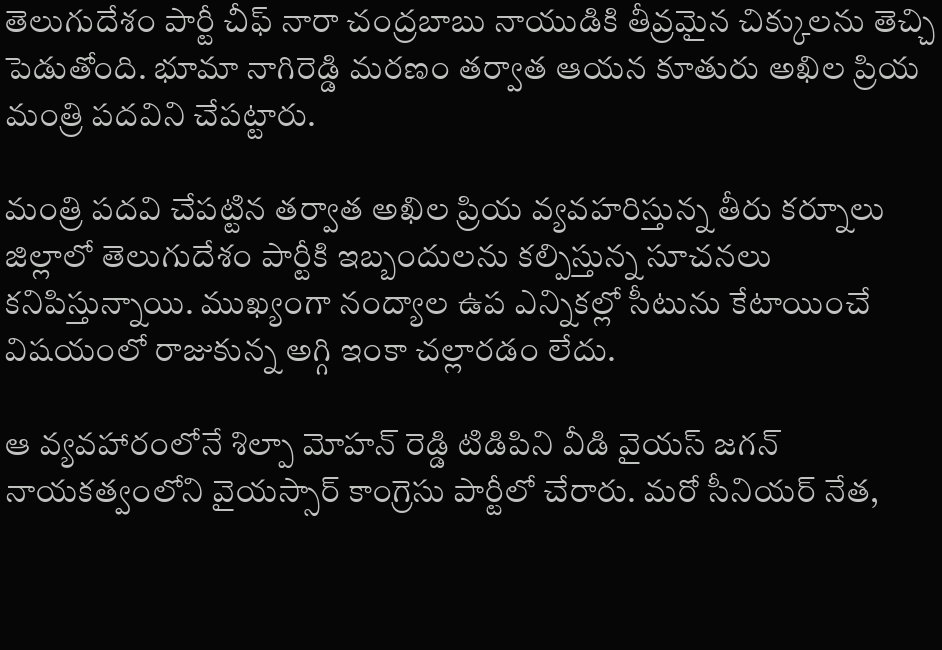తెలుగుదేశం పార్టీ చీఫ్ నారా చంద్రబాబు నాయుడికి తీవ్రమైన చిక్కులను తెచ్చి పెడుతోంది. భూమా నాగిరెడ్డి మరణం తర్వాత ఆయన కూతురు అఖిల ప్రియ మంత్రి పదవిని చేపట్టారు.

మంత్రి పదవి చేపట్టిన తర్వాత అఖిల ప్రియ వ్యవహరిస్తున్న తీరు కర్నూలు జిల్లాలో తెలుగుదేశం పార్టీకి ఇబ్బందులను కల్పిస్తున్న సూచనలు కనిపిస్తున్నాయి. ముఖ్యంగా నంద్యాల ఉప ఎన్నికల్లో సీటును కేటాయించే విషయంలో రాజుకున్న అగ్గి ఇంకా చల్లారడం లేదు.

ఆ వ్యవహారంలోనే శిల్పా మోహన్ రెడ్డి టిడిపిని వీడి వైయస్ జగన్ నాయకత్వంలోని వైయస్సార్ కాంగ్రెసు పార్టీలో చేరారు. మరో సీనియర్ నేత,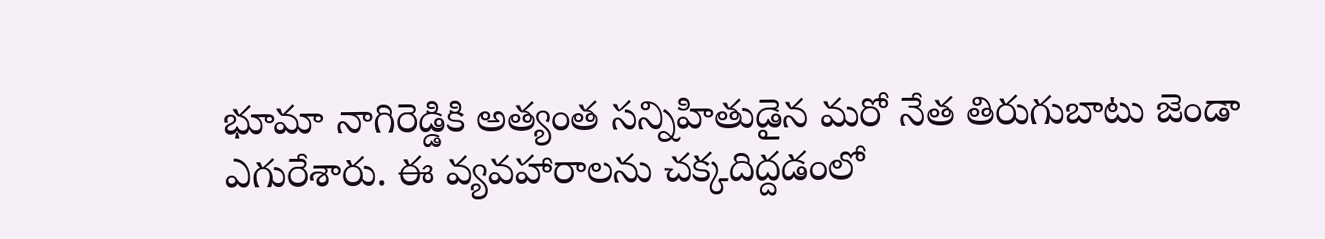భూమా నాగిరెడ్డికి అత్యంత సన్నిహితుడైన మరో నేత తిరుగుబాటు జెండా ఎగురేశారు. ఈ వ్యవహారాలను చక్కదిద్దడంలో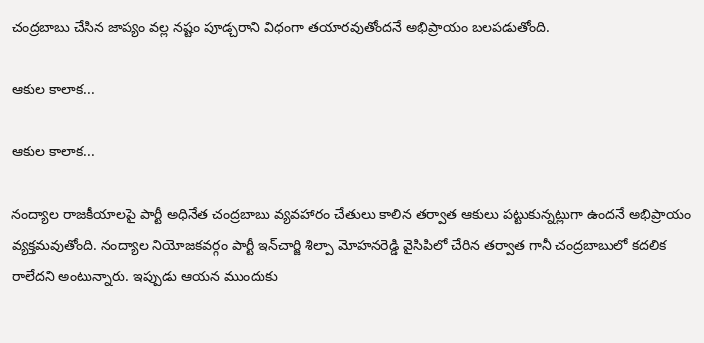చంద్రబాబు చేసిన జాప్యం వల్ల నష్టం పూడ్చరాని విధంగా తయారవుతోందనే అభిప్రాయం బలపడుతోంది.

ఆకుల కాలాక...

ఆకుల కాలాక...

నంద్యాల రాజకీయాలపై పార్టీ అధినేత చంద్రబాబు వ్యవహారం చేతులు కాలిన తర్వాత ఆకులు పట్టుకున్నట్లుగా ఉందనే అభిప్రాయం వ్యక్తమవుతోంది. నంద్యాల నియోజకవర్గం పార్టీ ఇన్‌చార్జి శిల్పా మోహనరెడ్డి వైసిపిలో చేరిన తర్వాత గానీ చంద్రబాబులో కదలిక రాలేదని అంటున్నారు. ఇప్పుడు ఆయన ముందుకు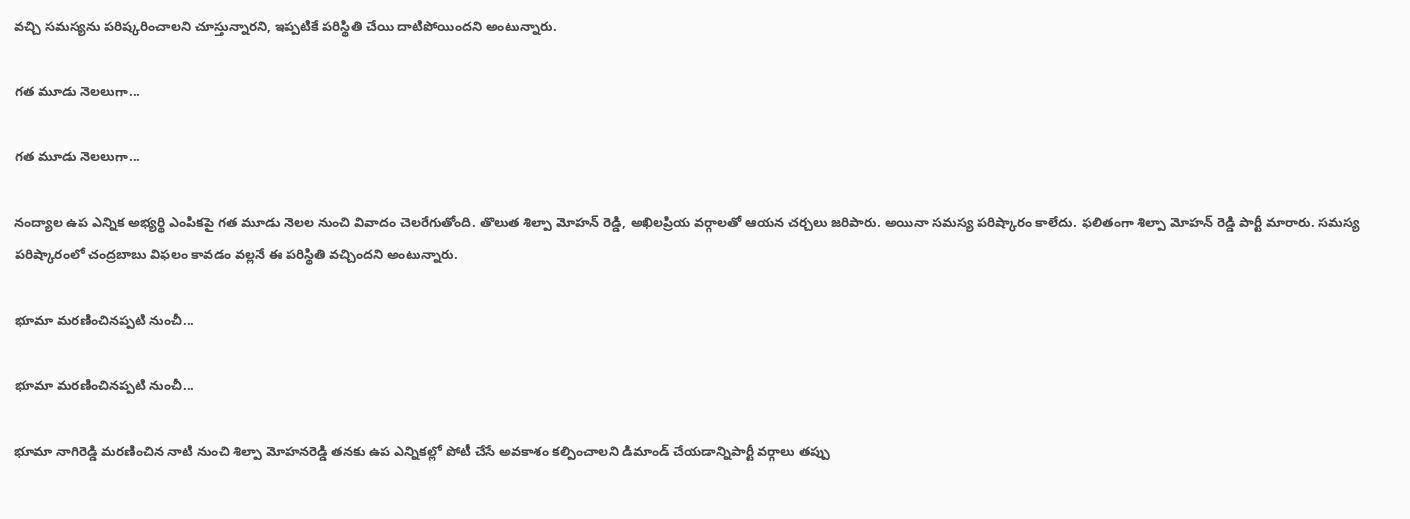వచ్చి సమస్యను పరిష్కరించాలని చూస్తున్నారని, ఇప్పటికే పరిస్థితి చేయి దాటిపోయిందని అంటున్నారు.

గత మూడు నెలలుగా...

గత మూడు నెలలుగా...

నంద్యాల ఉప ఎన్నిక అభ్యర్థి ఎంపికపై గత మూడు నెలల నుంచి వివాదం చెలరేగుతోంది. తొలుత శిల్పా మోహన్ రెడ్డి, అఖిలప్రియ వర్గాలతో ఆయన చర్చలు జరిపారు. అయినా సమస్య పరిష్కారం కాలేదు. ఫలితంగా శిల్పా మోహన్ రెడ్డి పార్టీ మారారు. సమస్య పరిష్కారంలో చంద్రబాబు విఫలం కావడం వల్లనే ఈ పరిస్థితి వచ్చిందని అంటున్నారు.

భూమా మరణించినప్పటి నుంచీ...

భూమా మరణించినప్పటి నుంచీ...

భూమా నాగిరెడ్డి మరణించిన నాటి నుంచి శిల్పా మోహనరెడ్డి తనకు ఉప ఎన్నికల్లో పోటీ చేసే అవకాశం కల్పించాలని డిమాండ్ చేయడాన్నిపార్టీ వర్గాలు తప్పు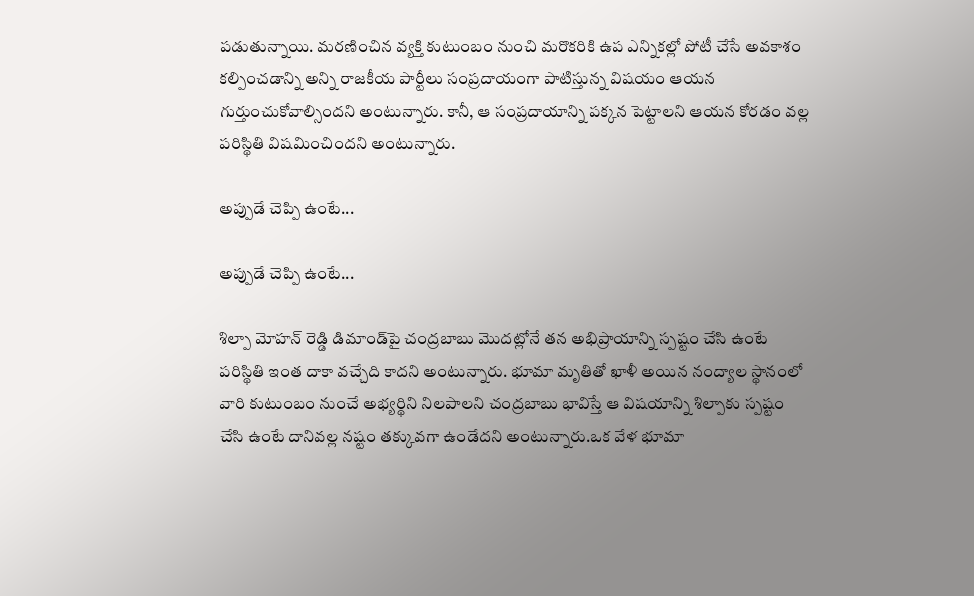పడుతున్నాయి. మరణించిన వ్యక్తి కుటుంబం నుంచి మరొకరికి ఉప ఎన్నికల్లో పోటీ చేసే అవకాశం కల్పించడాన్ని అన్ని రాజకీయ పార్టీలు సంప్రదాయంగా పాటిస్తున్న విషయం ఆయన గుర్తుంచుకోవాల్సిందని అంటున్నారు. కానీ, ఆ సంప్రదాయాన్ని పక్కన పెట్టాలని ఆయన కోరడం వల్ల పరిస్థితి విషమించిందని అంటున్నారు.

అప్పుడే చెప్పి ఉంటే...

అప్పుడే చెప్పి ఉంటే...

శిల్పా మోహన్ రెడ్డి డిమాండ్‌పై చంద్రబాబు మొదట్లోనే తన అభిప్రాయాన్ని స్పష్టం చేసి ఉంటే పరిస్థితి ఇంత దాకా వచ్చేది కాదని అంటున్నారు. భూమా మృతితో ఖాళీ అయిన నంద్యాల స్థానంలో వారి కుటుంబం నుంచే అభ్యర్థిని నిలపాలని చంద్రబాబు భావిస్తే ఆ విషయాన్ని శిల్పాకు స్పష్టం చేసి ఉంటే దానివల్ల నష్టం తక్కువగా ఉండేదని అంటున్నారు.ఒక వేళ భూమా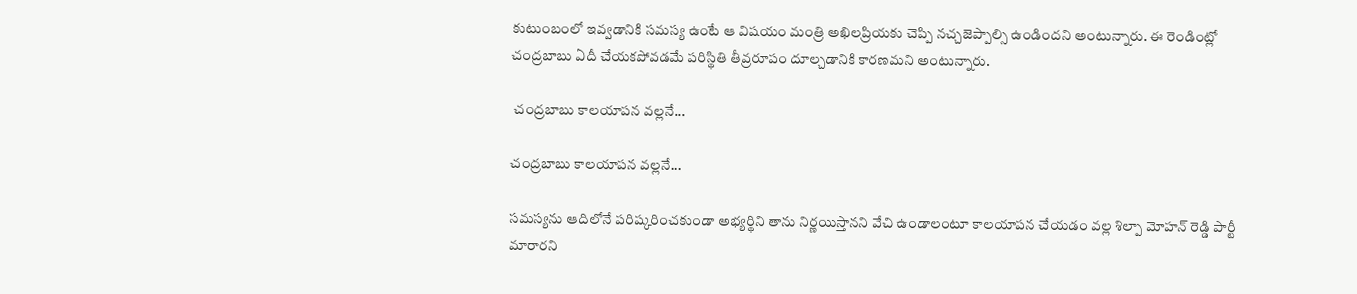కుటుంబంలో ఇవ్వడానికి సమస్య ఉంటే ఆ విషయం మంత్రి అఖిలప్రియకు చెప్పి నచ్చజెప్పాల్సి ఉండిందని అంటున్నారు. ఈ రెండింట్లో చంద్రబాబు ఏదీ చేయకపోవడమే పరిస్థితి తీవ్రరూపం దూల్చడానికి కారణమని అంటున్నారు.

 చంద్రబాబు కాలయాపన వల్లనే...

చంద్రబాబు కాలయాపన వల్లనే...

సమస్యను ఆదిలోనే పరిష్కరించకుండా అభ్యర్థిని తాను నిర్ణయిస్తానని వేచి ఉండాలంటూ కాలయాపన చేయడం వల్ల శిల్పా మోహన్ రెడ్డి పార్టీ మారారని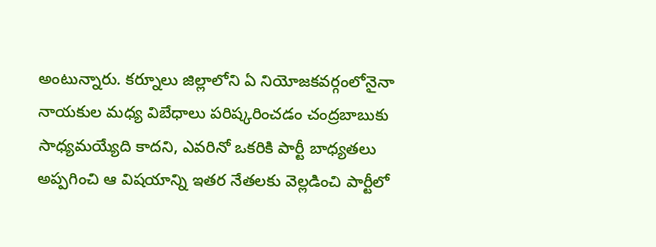అంటున్నారు. కర్నూలు జిల్లాలోని ఏ నియోజకవర్గంలోనైనా నాయకుల మధ్య విబేధాలు పరిష్కరించడం చంద్రబాబుకు సాధ్యమయ్యేది కాదని, ఎవరినో ఒకరికి పార్టీ బాధ్యతలు అప్పగించి ఆ విషయాన్ని ఇతర నేతలకు వెల్లడించి పార్టీలో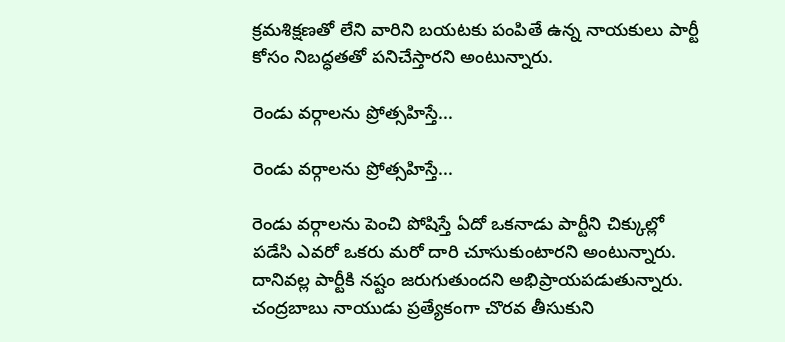క్రమశిక్షణతో లేని వారిని బయటకు పంపితే ఉన్న నాయకులు పార్టీ కోసం నిబద్ధతతో పనిచేస్తారని అంటున్నారు.

రెండు వర్గాలను ప్రోత్సహిస్తే...

రెండు వర్గాలను ప్రోత్సహిస్తే...

రెండు వర్గాలను పెంచి పోషిస్తే ఏదో ఒకనాడు పార్టీని చిక్కుల్లో పడేసి ఎవరో ఒకరు మరో దారి చూసుకుంటారని అంటున్నారు. దానివల్ల పార్టీకి నష్టం జరుగుతుందని అభిప్రాయపడుతున్నారు. చంద్రబాబు నాయుడు ప్రత్యేకంగా చొరవ తీసుకుని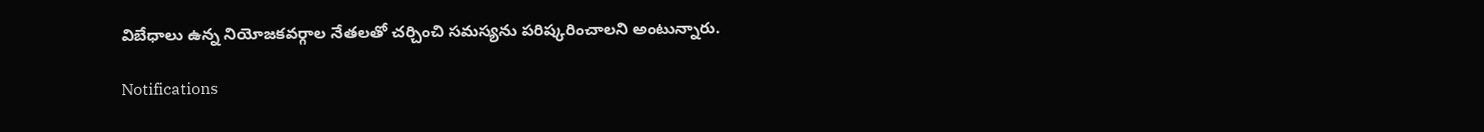విబేధాలు ఉన్న నియోజకవర్గాల నేతలతో చర్చించి సమస్యను పరిష్కరించాలని అంటున్నారు.

Notifications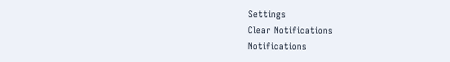Settings
Clear Notifications
Notifications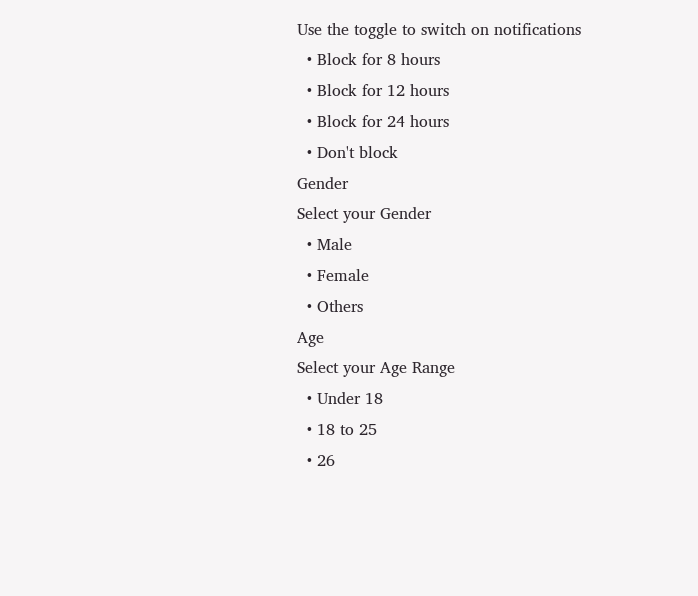Use the toggle to switch on notifications
  • Block for 8 hours
  • Block for 12 hours
  • Block for 24 hours
  • Don't block
Gender
Select your Gender
  • Male
  • Female
  • Others
Age
Select your Age Range
  • Under 18
  • 18 to 25
  • 26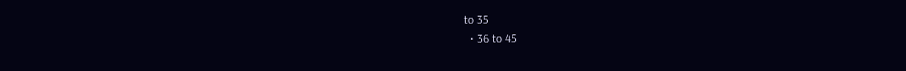to 35
  • 36 to 45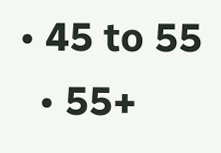• 45 to 55
  • 55+